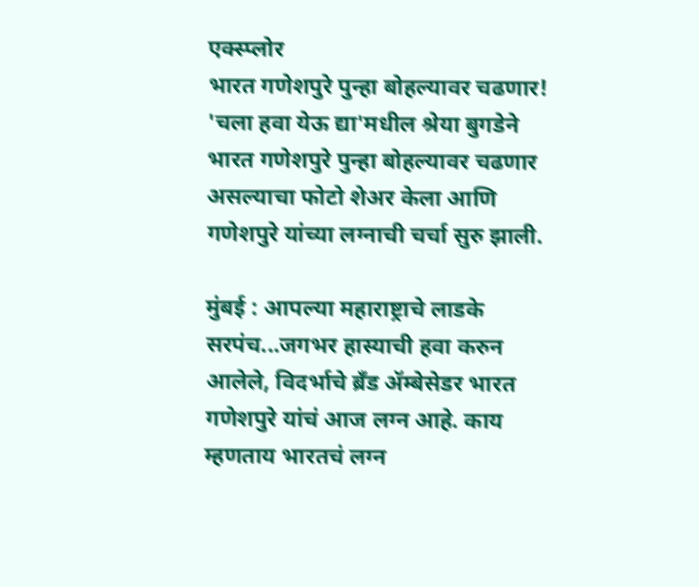एक्स्प्लोर
भारत गणेशपुरे पुन्हा बोहल्यावर चढणार!
'चला हवा येऊ द्या'मधील श्रेया बुगडेने भारत गणेशपुरे पुन्हा बोहल्यावर चढणार असल्याचा फोटो शेअर केला आणि गणेशपुरे यांच्या लग्नाची चर्चा सुरु झाली.

मुंबई : आपल्या महाराष्ट्राचे लाडके सरपंच...जगभर हास्याची हवा करुन आलेले, विदर्भाचे ब्रॅंड ॲम्बेसेडर भारत गणेशपुरे यांचं आज लग्न आहे. काय म्हणताय भारतचं लग्न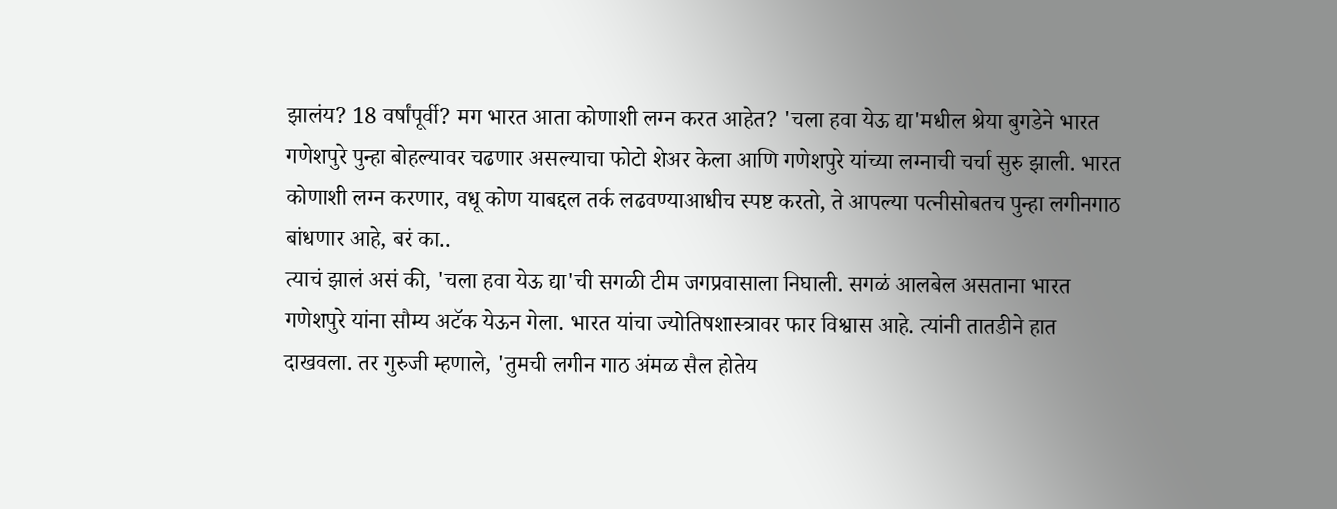झालंय? 18 वर्षांपूर्वी? मग भारत आता कोणाशी लग्न करत आहेत? 'चला हवा येऊ द्या'मधील श्रेया बुगडेने भारत गणेशपुरे पुन्हा बोहल्यावर चढणार असल्याचा फोटो शेअर केला आणि गणेशपुरे यांच्या लग्नाची चर्चा सुरु झाली. भारत कोणाशी लग्न करणार, वधू कोण याबद्दल तर्क लढवण्याआधीच स्पष्ट करतो, ते आपल्या पत्नीसोबतच पुन्हा लगीनगाठ बांधणार आहे, बरं का..
त्याचं झालं असं की, 'चला हवा येऊ द्या'ची सगळी टीम जगप्रवासाला निघाली. सगळं आलबेल असताना भारत गणेशपुरे यांना सौम्य अटॅक येऊन गेला. भारत यांचा ज्योतिषशास्त्रावर फार विश्वास आहे. त्यांनी तातडीने हात दाखवला. तर गुरुजी म्हणाले, 'तुमची लगीन गाठ अंमळ सैल होतेय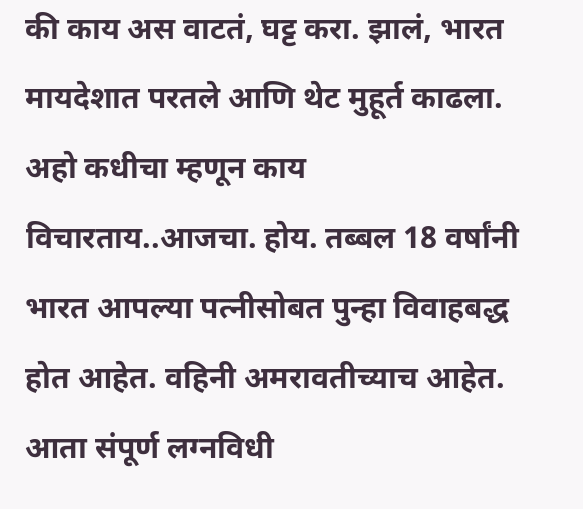की काय अस वाटतं, घट्ट करा. झालं, भारत मायदेशात परतले आणि थेट मुहूर्त काढला. अहो कधीचा म्हणून काय विचारताय..आजचा. होय. तब्बल 18 वर्षांनी भारत आपल्या पत्नीसोबत पुन्हा विवाहबद्ध होत आहेत. वहिनी अमरावतीच्याच आहेत. आता संपूर्ण लग्नविधी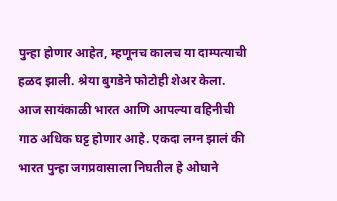पुन्हा होणार आहेत, म्हणूनच कालच या दाम्पत्याची हळद झाली. श्रेया बुगडेने फोटोही शेअर केला. आज सायंकाळी भारत आणि आपल्या वहिनीची गाठ अधिक घट्ट होणार आहे. एकदा लग्न झालं की भारत पुन्हा जगप्रवासाला निघतील हे ओघाने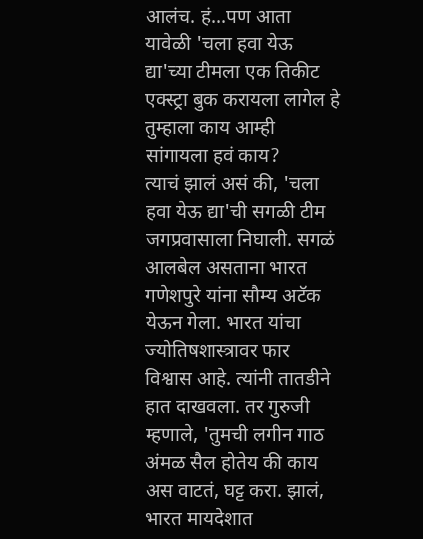आलंच. हं...पण आता यावेळी 'चला हवा येऊ द्या'च्या टीमला एक तिकीट एक्स्ट्रा बुक करायला लागेल हे तुम्हाला काय आम्ही सांगायला हवं काय?
त्याचं झालं असं की, 'चला हवा येऊ द्या'ची सगळी टीम जगप्रवासाला निघाली. सगळं आलबेल असताना भारत गणेशपुरे यांना सौम्य अटॅक येऊन गेला. भारत यांचा ज्योतिषशास्त्रावर फार विश्वास आहे. त्यांनी तातडीने हात दाखवला. तर गुरुजी म्हणाले, 'तुमची लगीन गाठ अंमळ सैल होतेय की काय अस वाटतं, घट्ट करा. झालं, भारत मायदेशात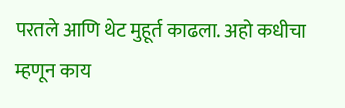परतले आणि थेट मुहूर्त काढला. अहो कधीचा म्हणून काय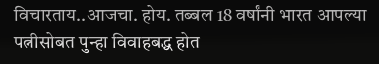विचारताय..आजचा. होय. तब्बल 18 वर्षांनी भारत आपल्या पत्नीसोबत पुन्हा विवाहबद्ध होत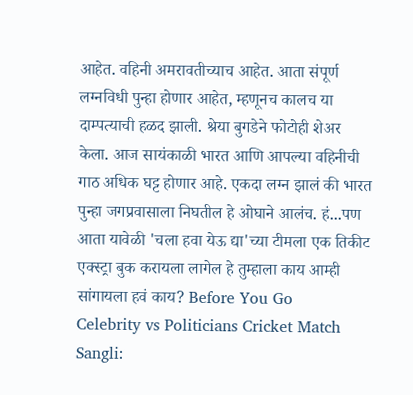आहेत. वहिनी अमरावतीच्याच आहेत. आता संपूर्ण लग्नविधी पुन्हा होणार आहेत, म्हणूनच कालच या दाम्पत्याची हळद झाली. श्रेया बुगडेने फोटोही शेअर केला. आज सायंकाळी भारत आणि आपल्या वहिनीची गाठ अधिक घट्ट होणार आहे. एकदा लग्न झालं की भारत पुन्हा जगप्रवासाला निघतील हे ओघाने आलंच. हं...पण आता यावेळी 'चला हवा येऊ द्या'च्या टीमला एक तिकीट एक्स्ट्रा बुक करायला लागेल हे तुम्हाला काय आम्ही सांगायला हवं काय? Before You Go
Celebrity vs Politicians Cricket Match Sangli: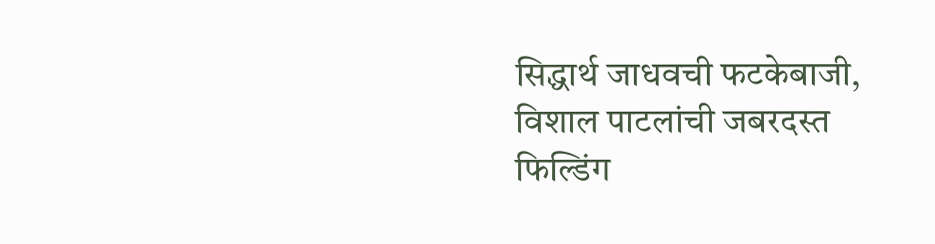सिद्धार्थ जाधवची फटकेबाजी, विशाल पाटलांची जबरदस्त फिल्डिंग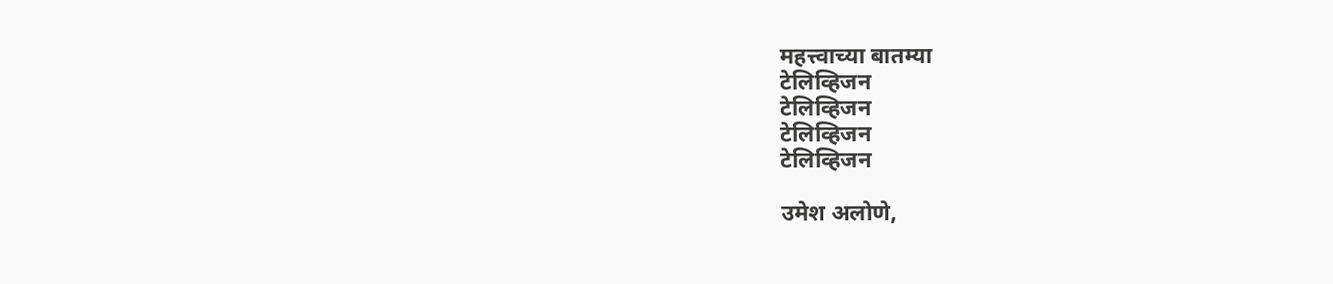महत्त्वाच्या बातम्या
टेलिव्हिजन
टेलिव्हिजन
टेलिव्हिजन
टेलिव्हिजन

उमेश अलोणे,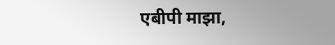एबीपी माझा,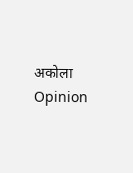अकोला
Opinion